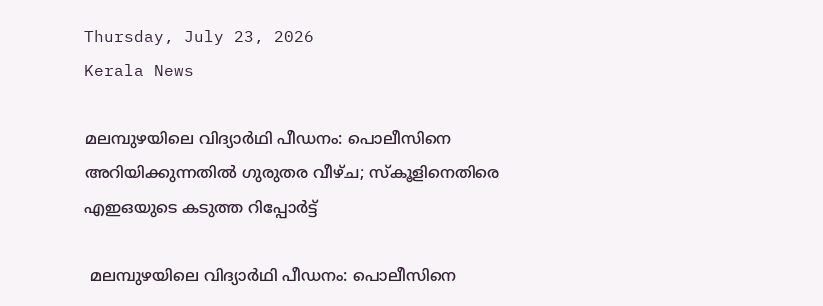Thursday, July 23, 2026
Kerala News

മലമ്പുഴയിലെ വിദ്യാര്‍ഥി പീഡനം: പൊലീസിനെ അറിയിക്കുന്നതില്‍ ഗുരുതര വീഴ്ച; സ്‌കൂളിനെതിരെ എഇഒയുടെ കടുത്ത റിപ്പോര്‍ട്ട്

 മലമ്പുഴയിലെ വിദ്യാര്‍ഥി പീഡനം: പൊലീസിനെ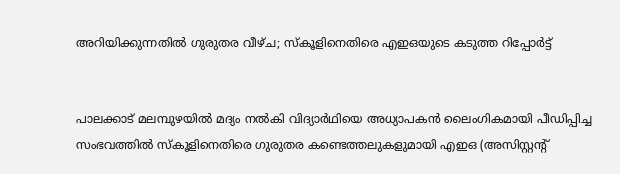അറിയിക്കുന്നതില്‍ ഗുരുതര വീഴ്ച; സ്‌കൂളിനെതിരെ എഇഒയുടെ കടുത്ത റിപ്പോര്‍ട്ട്


പാലക്കാട് മലമ്പുഴയില്‍ മദ്യം നല്‍കി വിദ്യാര്‍ഥിയെ അധ്യാപകന്‍ ലൈംഗികമായി പീഡിപ്പിച്ച സംഭവത്തില്‍ സ്‌കൂളിനെതിരെ ഗുരുതര കണ്ടെത്തലുകളുമായി എഇഒ (അസിസ്റ്റന്റ്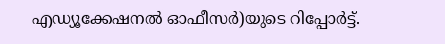എഡ്യൂക്കേഷനല്‍ ഓഫീസര്‍)യുടെ റിപ്പോര്‍ട്ട്.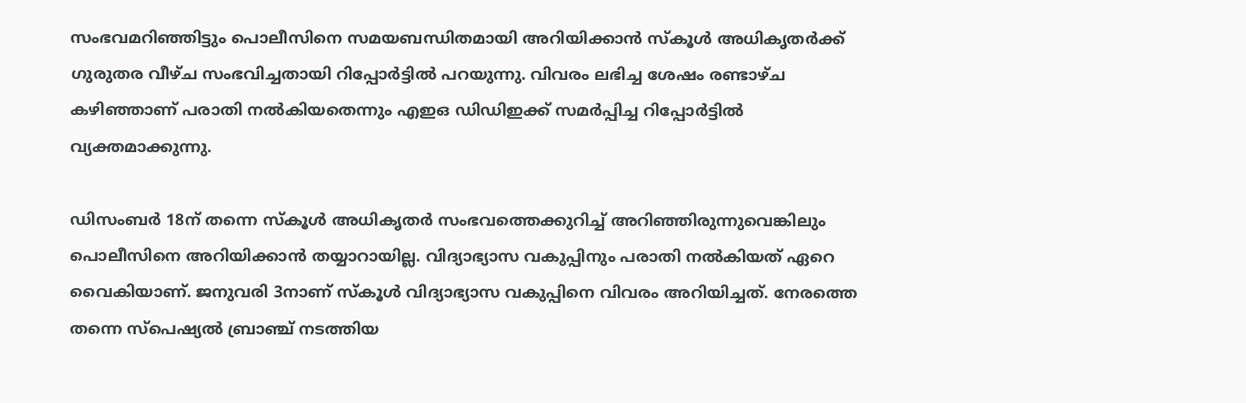സംഭവമറിഞ്ഞിട്ടും പൊലീസിനെ സമയബന്ധിതമായി അറിയിക്കാന്‍ സ്‌കൂള്‍ അധികൃതര്‍ക്ക് ഗുരുതര വീഴ്ച സംഭവിച്ചതായി റിപ്പോര്‍ട്ടില്‍ പറയുന്നു. വിവരം ലഭിച്ച ശേഷം രണ്ടാഴ്ച കഴിഞ്ഞാണ് പരാതി നല്‍കിയതെന്നും എഇഒ ഡിഡിഇക്ക് സമര്‍പ്പിച്ച റിപ്പോര്‍ട്ടില്‍ വ്യക്തമാക്കുന്നു.

ഡിസംബര്‍ 18ന് തന്നെ സ്‌കൂള്‍ അധികൃതര്‍ സംഭവത്തെക്കുറിച്ച് അറിഞ്ഞിരുന്നുവെങ്കിലും പൊലീസിനെ അറിയിക്കാന്‍ തയ്യാറായില്ല. വിദ്യാഭ്യാസ വകുപ്പിനും പരാതി നല്‍കിയത് ഏറെ വൈകിയാണ്. ജനുവരി 3നാണ് സ്‌കൂള്‍ വിദ്യാഭ്യാസ വകുപ്പിനെ വിവരം അറിയിച്ചത്. നേരത്തെ തന്നെ സ്പെഷ്യല്‍ ബ്രാഞ്ച് നടത്തിയ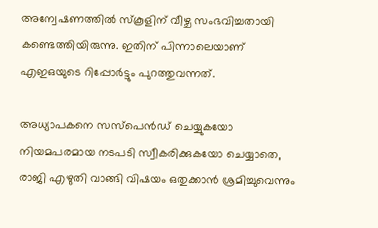അന്വേഷണത്തില്‍ സ്‌കൂളിന് വീഴ്ച സംഭവിച്ചതായി കണ്ടെത്തിയിരുന്നു. ഇതിന് പിന്നാലെയാണ് എഇഒയുടെ റിപ്പോര്‍ട്ടും പുറത്തുവന്നത്.

അധ്യാപകനെ സസ്പെന്‍ഡ് ചെയ്യുകയോ നിയമപരമായ നടപടി സ്വീകരിക്കുകയോ ചെയ്യാതെ, രാജി എഴുതി വാങ്ങി വിഷയം ഒതുക്കാന്‍ ശ്രമിച്ചുവെന്നും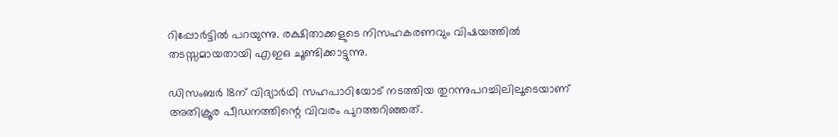റിപ്പോര്‍ട്ടില്‍ പറയുന്നു. രക്ഷിതാക്കളുടെ നിസഹകരണവും വിഷയത്തില്‍ തടസ്സമായതായി എഇഒ ചൂണ്ടിക്കാട്ടുന്നു.

ഡിസംബര്‍ 18ന് വിദ്യാര്‍ഥി സഹപാഠിയോട് നടത്തിയ തുറന്നുപറച്ചിലിലൂടെയാണ് അതിക്രൂര പീഡനത്തിന്റെ വിവരം പുറത്തറിഞ്ഞത്.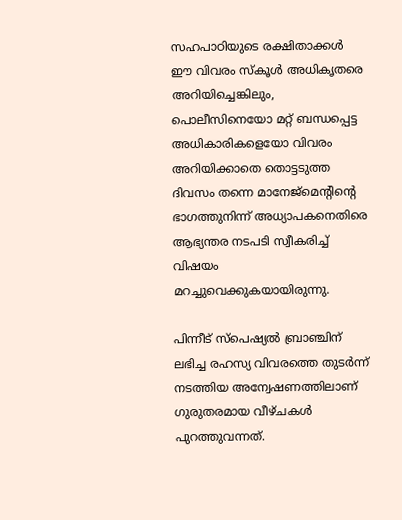സഹപാഠിയുടെ രക്ഷിതാക്കള്‍ ഈ വിവരം സ്‌കൂള്‍ അധികൃതരെ അറിയിച്ചെങ്കിലും, പൊലീസിനെയോ മറ്റ് ബന്ധപ്പെട്ട അധികാരികളെയോ വിവരം അറിയിക്കാതെ തൊട്ടടുത്ത ദിവസം തന്നെ മാനേജ്മെന്റിന്റെ ഭാഗത്തുനിന്ന് അധ്യാപകനെതിരെ ആഭ്യന്തര നടപടി സ്വീകരിച്ച് വിഷയം മറച്ചുവെക്കുകയായിരുന്നു.

പിന്നീട് സ്പെഷ്യല്‍ ബ്രാഞ്ചിന് ലഭിച്ച രഹസ്യ വിവരത്തെ തുടര്‍ന്ന് നടത്തിയ അന്വേഷണത്തിലാണ് ഗുരുതരമായ വീഴ്ചകള്‍ പുറത്തുവന്നത്.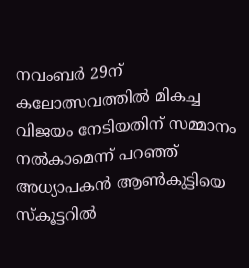നവംബര്‍ 29ന് കലോത്സവത്തില്‍ മികച്ച വിജയം നേടിയതിന് സമ്മാനം നല്‍കാമെന്ന് പറഞ്ഞ് അധ്യാപകന്‍ ആണ്‍കുട്ടിയെ സ്‌കൂട്ടറില്‍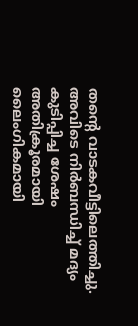തന്റെ വാടകവീട്ടിലെത്തിച്ചു. അവിടെ നിര്‍ബന്ധിച്ച് മദ്യം കുടിപ്പിച്ച ശേഷം അതിക്രൂരമായി ലൈംഗികമായി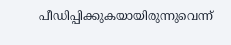പീഡിപ്പിക്കുകയായിരുന്നുവെന്ന്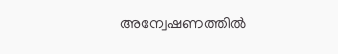അന്വേഷണത്തില്‍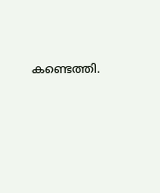കണ്ടെത്തി.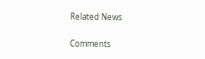Related News

Comments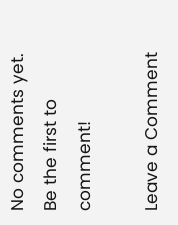No comments yet. Be the first to comment!

Leave a Comment